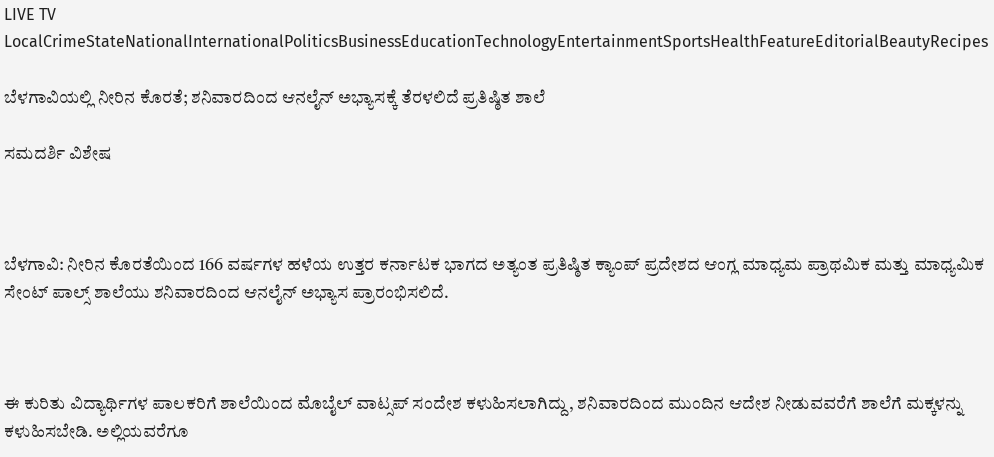LIVE TV LocalCrimeStateNationalInternationalPoliticsBusinessEducationTechnologyEntertainmentSportsHealthFeatureEditorialBeautyRecipes

ಬೆಳಗಾವಿಯಲ್ಲಿ ನೀರಿನ ಕೊರತೆ; ಶನಿವಾರದಿಂದ ಆನಲೈನ್ ಅಭ್ಯಾಸಕ್ಕೆ ತೆರಳಲಿದೆ ಪ್ರತಿಷ್ಠಿತ ಶಾಲೆ

ಸಮದರ್ಶಿ ವಿಶೇಷ



ಬೆಳಗಾವಿ: ನೀರಿನ ಕೊರತೆಯಿಂದ 166 ವರ್ಷಗಳ ಹಳೆಯ ಉತ್ತರ ಕರ್ನಾಟಕ ಭಾಗದ ಅತ್ಯಂತ ಪ್ರತಿಷ್ಠಿತ ಕ್ಯಾಂಪ್ ಪ್ರದೇಶದ ಆಂಗ್ಲ ಮಾಧ್ಯಮ ಪ್ರಾಥಮಿಕ ಮತ್ತು ಮಾಧ್ಯಮಿಕ ಸೇಂಟ್ ಪಾಲ್ಸ್ ಶಾಲೆಯು ಶನಿವಾರದಿಂದ ಆನಲೈನ್ ಅಭ್ಯಾಸ ಪ್ರಾರಂಭಿಸಲಿದೆ.



ಈ ಕುರಿತು ವಿದ್ಯಾರ್ಥಿಗಳ ಪಾಲಕರಿಗೆ ಶಾಲೆಯಿಂದ ಮೊಬೈಲ್ ವಾಟ್ಸಪ್ ಸಂದೇಶ ಕಳುಹಿಸಲಾಗಿದ್ದು, ಶನಿವಾರದಿಂದ ಮುಂದಿನ ಆದೇಶ ನೀಡುವವರೆಗೆ ಶಾಲೆಗೆ ಮಕ್ಕಳನ್ನು ಕಳುಹಿಸಬೇಡಿ. ಅಲ್ಲಿಯವರೆಗೂ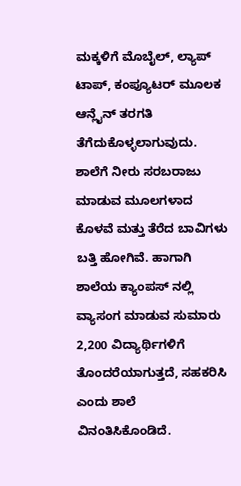ಮಕ್ಕಳಿಗೆ ಮೊಬೈಲ್, ಲ್ಯಾಪ್ ಟಾಪ್, ಕಂಪ್ಯೂಟರ್ ಮೂಲಕ ಆನ್ಲೈನ್ ತರಗತಿ ತೆಗೆದುಕೊಳ್ಳಲಾಗುವುದು. ಶಾಲೆಗೆ ನೀರು ಸರಬರಾಜು ಮಾಡುವ ಮೂಲಗಳಾದ ಕೊಳವೆ ಮತ್ತು ತೆರೆದ ಬಾವಿಗಳು ಬತ್ತಿ ಹೋಗಿವೆ. ಹಾಗಾಗಿ ಶಾಲೆಯ ಕ್ಯಾಂಪಸ್ ನಲ್ಲಿ ವ್ಯಾಸಂಗ ಮಾಡುವ ಸುಮಾರು 2,200 ವಿದ್ಯಾರ್ಥಿಗಳಿಗೆ ತೊಂದರೆಯಾಗುತ್ತದೆ, ಸಹಕರಿಸಿ ಎಂದು ಶಾಲೆ ವಿನಂತಿಸಿಕೊಂಡಿದೆ.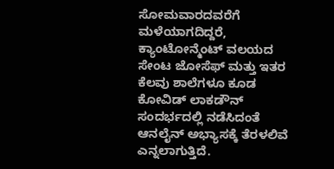ಸೋಮವಾರದವರೆಗೆ ಮಳೆಯಾಗದಿದ್ದರೆ, ಕ್ಯಾಂಟೋನ್ಮೆಂಟ್ ವಲಯದ ಸೇಂಟ ಜೋಸೆಫ್ ಮತ್ತು ಇತರ ಕೆಲವು ಶಾಲೆಗಳೂ ಕೂಡ ಕೋವಿಡ್ ಲಾಕಡೌನ್ ಸಂದರ್ಭದಲ್ಲಿ ನಡೆಸಿದಂತೆ ಆನಲೈನ್ ಅಭ್ಯಾಸಕ್ಕೆ ತೆರಳಲಿವೆ ಎನ್ನಲಾಗುತ್ತಿದೆ.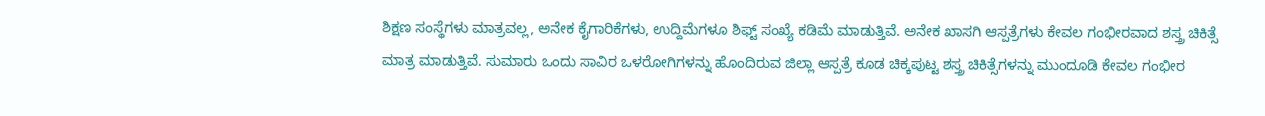ಶಿಕ್ಷಣ ಸಂಸ್ಥೆಗಳು ಮಾತ್ರವಲ್ಲ, ಅನೇಕ ಕೈಗಾರಿಕೆಗಳು, ಉದ್ದಿಮೆಗಳೂ ಶಿಫ್ಟ್ ಸಂಖ್ಯೆ ಕಡಿಮೆ ಮಾಡುತ್ತಿವೆ. ಅನೇಕ ಖಾಸಗಿ ಆಸ್ಪತ್ರೆಗಳು ಕೇವಲ ಗಂಭೀರವಾದ ಶಸ್ತ್ರ ಚಿಕಿತ್ಸೆ ಮಾತ್ರ ಮಾಡುತ್ತಿವೆ. ಸುಮಾರು ಒಂದು ಸಾವಿರ ಒಳರೋಗಿಗಳನ್ನು ಹೊಂದಿರುವ ಜಿಲ್ಲಾ ಆಸ್ಪತ್ರೆ ಕೂಡ ಚಿಕ್ಕಪುಟ್ಟ ಶಸ್ತ್ರ ಚಿಕಿತ್ಸೆಗಳನ್ನು ಮುಂದೂಡಿ ಕೇವಲ ಗಂಭೀರ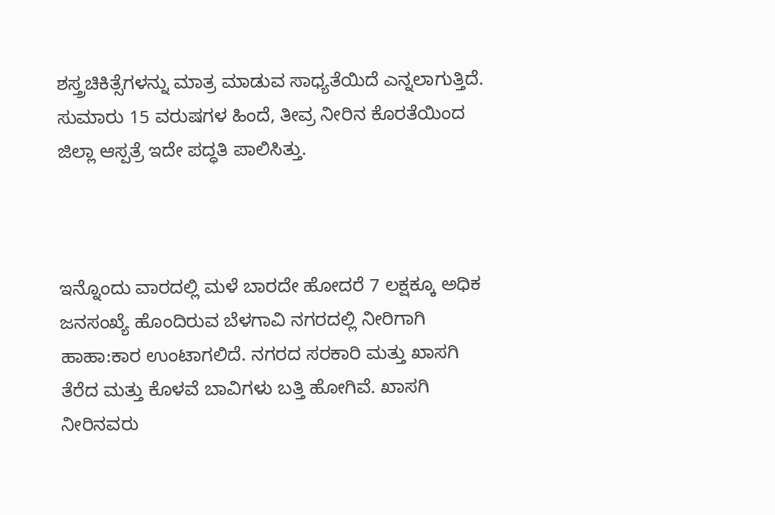ಶಸ್ತ್ರಚಿಕಿತ್ಸೆಗಳನ್ನು ಮಾತ್ರ ಮಾಡುವ ಸಾಧ್ಯತೆಯಿದೆ ಎನ್ನಲಾಗುತ್ತಿದೆ. ಸುಮಾರು 15 ವರುಷಗಳ ಹಿಂದೆ, ತೀವ್ರ ನೀರಿನ ಕೊರತೆಯಿಂದ ಜಿಲ್ಲಾ ಆಸ್ಪತ್ರೆ ಇದೇ ಪದ್ಧತಿ ಪಾಲಿಸಿತ್ತು.



ಇನ್ನೊಂದು ವಾರದಲ್ಲಿ ಮಳೆ ಬಾರದೇ ಹೋದರೆ 7 ಲಕ್ಷಕ್ಕೂ ಅಧಿಕ ಜನಸಂಖ್ಯೆ ಹೊಂದಿರುವ ಬೆಳಗಾವಿ ನಗರದಲ್ಲಿ ನೀರಿಗಾಗಿ ಹಾಹಾ:ಕಾರ ಉಂಟಾಗಲಿದೆ. ನಗರದ ಸರಕಾರಿ ಮತ್ತು ಖಾಸಗಿ ತೆರೆದ ಮತ್ತು ಕೊಳವೆ ಬಾವಿಗಳು ಬತ್ತಿ ಹೋಗಿವೆ. ಖಾಸಗಿ ನೀರಿನವರು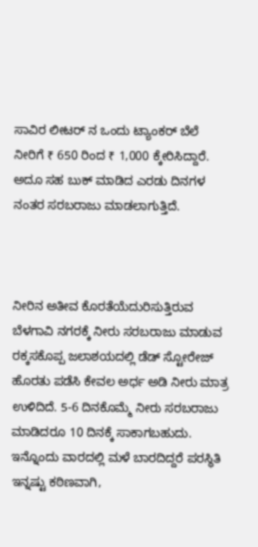ಸಾವಿರ ಲೀಟರ್ ನ ಒಂದು ಟ್ಯಾಂಕರ್ ಬೆಲೆ ನೀರಿಗೆ ₹ 650 ರಿಂದ ₹ 1,000 ಕ್ಕೇರಿಸಿದ್ದಾರೆ. ಅದೂ ಸಹ ಬುಕ್ ಮಾಡಿದ ಎರಡು ದಿನಗಳ ನಂತರ ಸರಬರಾಜು ಮಾಡಲಾಗುತ್ತಿದೆ.



ನೀರಿನ ಅತೀವ ಕೊರತೆಯೆದುರಿಸುತ್ತಿರುವ ಬೆಳಗಾವಿ ನಗರಕ್ಕೆ ನೀರು ಸರಬರಾಜು ಮಾಡುವ ರಕ್ಕಸಕೊಪ್ಪ ಜಲಾಶಯದಲ್ಲಿ ಡೆಡ್ ಸ್ಟೋರೇಜ್ ಹೊರತು ಪಡೆಸಿ ಕೇವಲ ಅರ್ಧ ಅಡಿ ನೀರು ಮಾತ್ರ ಉಳಿದಿದೆ. 5-6 ದಿನಕೊಮ್ಮೆ ನೀರು ಸರಬರಾಜು ಮಾಡಿದರೂ 10 ದಿನಕ್ಕೆ ಸಾಕಾಗಬಹುದು. ಇನ್ನೊಂದು ವಾರದಲ್ಲಿ ಮಳೆ ಬಾರದಿದ್ದರೆ ಪರಸ್ಥಿತಿ ಇನ್ನಷ್ಟು ಕಠಿಣವಾಗಿ,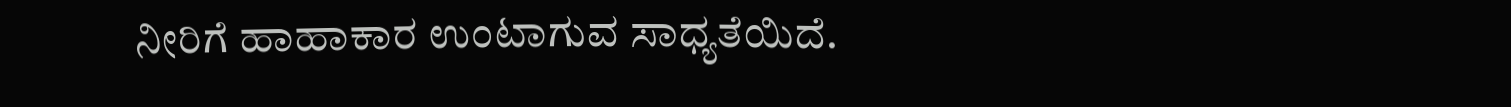ನೀರಿಗೆ ಹಾಹಾಕಾರ ಉಂಟಾಗುವ ಸಾಧ್ಯತೆಯಿದೆ.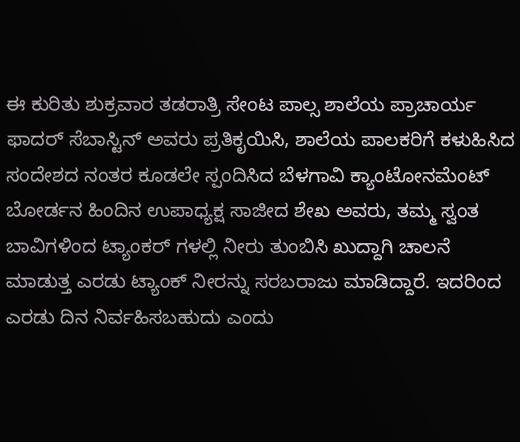ಈ ಕುರಿತು ಶುಕ್ರವಾರ ತಡರಾತ್ರಿ ಸೇಂಟ ಪಾಲ್ಸ ಶಾಲೆಯ ಪ್ರಾಚಾರ್ಯ ಫಾದರ್ ಸೆಬಾಸ್ಟಿನ್ ಅವರು ಪ್ರತಿಕೃಯಿಸಿ, ಶಾಲೆಯ ಪಾಲಕರಿಗೆ ಕಳುಹಿಸಿದ ಸಂದೇಶದ ನಂತರ ಕೂಡಲೇ ಸ್ಪಂದಿಸಿದ ಬೆಳಗಾವಿ ಕ್ಯಾಂಟೋನಮೆಂಟ್ ಬೋರ್ಡನ ಹಿಂದಿನ ಉಪಾಧ್ಯಕ್ಷ ಸಾಜೀದ ಶೇಖ ಅವರು, ತಮ್ಮ ಸ್ವಂತ ಬಾವಿಗಳಿಂದ ಟ್ಯಾಂಕರ್ ಗಳಲ್ಲಿ ನೀರು ತುಂಬಿಸಿ ಖುದ್ದಾಗಿ ಚಾಲನೆ ಮಾಡುತ್ತ ಎರಡು ಟ್ಯಾಂಕ್ ನೀರನ್ನು ಸರಬರಾಜು ಮಾಡಿದ್ದಾರೆ. ಇದರಿಂದ ಎರಡು ದಿನ ನಿರ್ವಹಿಸಬಹುದು ಎಂದು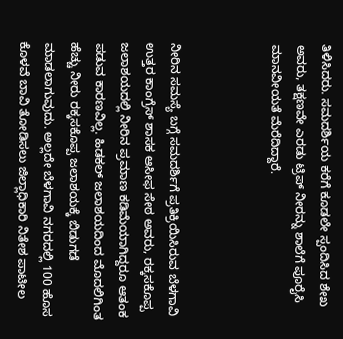ತಿಳಿಸಿದರು. ಸಮದರ್ಶಿಯ ಕರೆಗೆ ಕೂಡಲೇ ಸ್ಪಂದಿಸಿದ ಶೇಖ ಅವರು, ತಕ್ಷಣವೇ ಎರಡು ಟ್ರಿಪ್ ನೀರನ್ನು ಶಾಲೆಗೆ ಪೂರೈಸಿ ಮಾನವೀಯತೆ ಮೆರೆದಿದ್ದಾರೆ.



ನೀರಿನ ಸಮಸ್ಯೆ ಬಗ್ಗೆ ಸಮದರ್ಶಿಗೆ ಪ್ರತಿಕ್ರಿಯಿಸಿರುವ ಬೆಳಗಾವಿ ಉತ್ತರ ಕಾಂಗ್ರೆಸ್ ಶಾಸಕ ಆಸೀಫ ಸೇಠ ಅವರು, ರಕ್ಕಸಕೊಪ್ಪ ಜಲಾಶಯದಲ್ಲಿ ನೀರಿನ ಪ್ರಮಾಣ ಕಡಿಮೆಯಾಗಿದ್ದರೂ ಆತಂಕ ಪಡುವ ಕಾರಣವಿಲ್ಲ. ಹಿಡಕಲ್ ಜಲಾಶಯದಿಂದ ಮೊದಲಿಗಿಂತ ಹೆಚ್ಚು ನೀರು ರಕ್ಕಸಕೊಪ್ಪ ಜಲಾಶಯಕ್ಕೆ ಬಿಡುಗಡೆ ಮಾಡಲಾಗುವುದು. ಅಲ್ಲದೇ ಬೆಳಗಾವಿ ನಗರದಲ್ಲಿ 100 ಹೊಸ ಕೊಳವೆ ಬಾವಿ ತೋಡಿಸಲು ಜಿಲ್ಲಾಧಿಕಾರಿ ನಿತೇಶ ಪಾಟೀಲ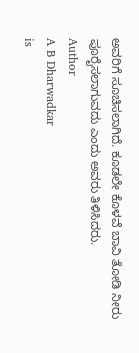ಅವರಿಗೆ ಸೂಚಿಸಲಾಗಿದೆ. ಕೂಡಲೇ ಕೊಳವೆ ಬಾವಿ ತೋಡಿ ನೀರು ಪೂರೈಸಲಾಗುವದು ಎಂದು ಅವರು ತಿಳಿಸಿದರು.
Author
A B Dharwadkar
is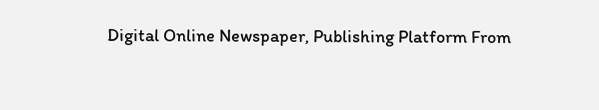Digital Online Newspaper, Publishing Platform From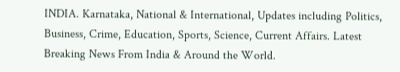INDIA. Karnataka, National & International, Updates including Politics, Business, Crime, Education, Sports, Science, Current Affairs. Latest Breaking News From India & Around the World.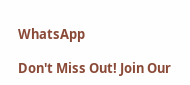WhatsApp

Don't Miss Out! Join Our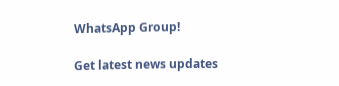WhatsApp Group!

Get latest news updates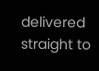delivered straight to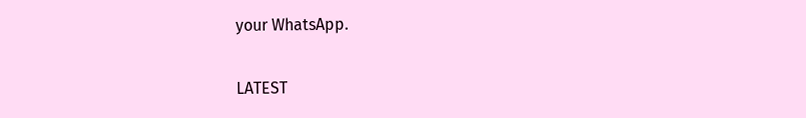your WhatsApp.

LATEST